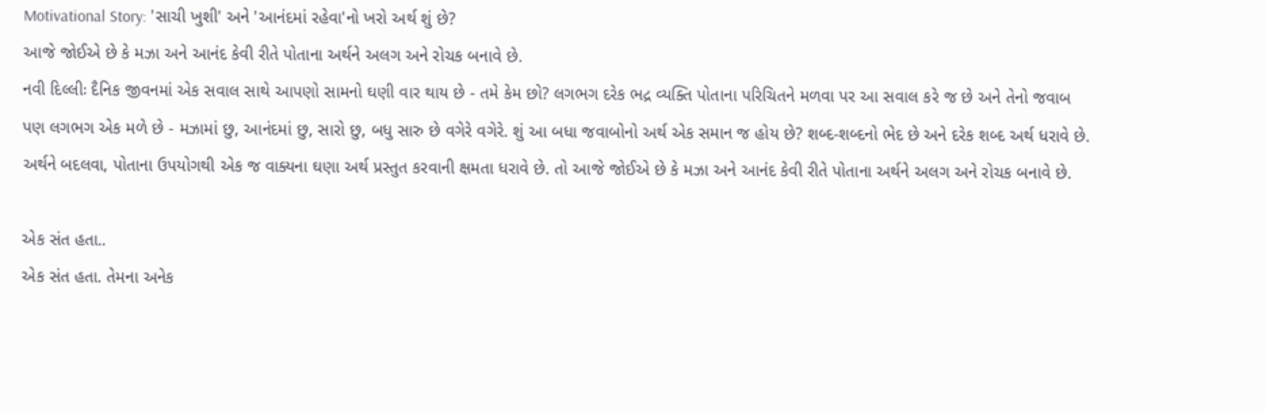Motivational Story: 'સાચી ખુશી' અને 'આનંદમાં રહેવા'નો ખરો અર્થ શું છે?
આજે જોઈએ છે કે મઝા અને આનંદ કેવી રીતે પોતાના અર્થને અલગ અને રોચક બનાવે છે.
નવી દિલ્લીઃ દૈનિક જીવનમાં એક સવાલ સાથે આપણો સામનો ઘણી વાર થાય છે - તમે કેમ છો? લગભગ દરેક ભદ્ર વ્યક્તિ પોતાના પરિચિતને મળવા પર આ સવાલ કરે જ છે અને તેનો જવાબ પણ લગભગ એક મળે છે - મઝામાં છુ, આનંદમાં છુ, સારો છુ, બધુ સારુ છે વગેરે વગેરે. શું આ બધા જવાબોનો અર્થ એક સમાન જ હોય છે? શબ્દ-શબ્દનો ભેદ છે અને દરેક શબ્દ અર્થ ધરાવે છે. અર્થને બદલવા, પોતાના ઉપયોગથી એક જ વાક્યના ઘણા અર્થ પ્રસ્તુત કરવાની ક્ષમતા ધરાવે છે. તો આજે જોઈએ છે કે મઝા અને આનંદ કેવી રીતે પોતાના અર્થને અલગ અને રોચક બનાવે છે.

એક સંત હતા..
એક સંત હતા. તેમના અનેક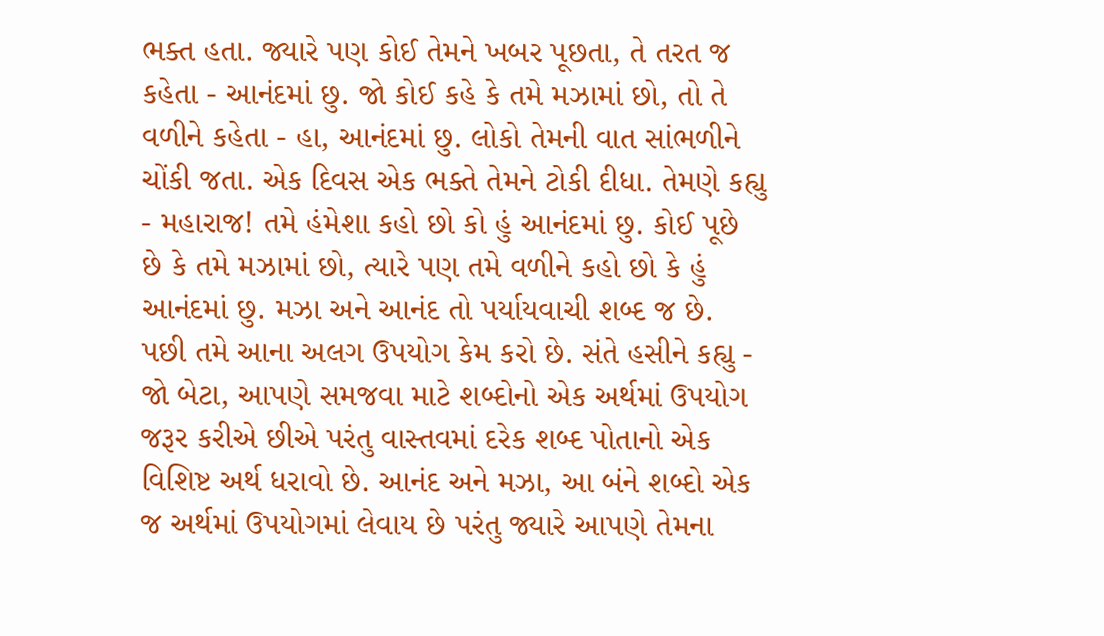ભક્ત હતા. જ્યારે પણ કોઈ તેમને ખબર પૂછતા, તે તરત જ કહેતા - આનંદમાં છુ. જો કોઈ કહે કે તમે મઝામાં છો, તો તે વળીને કહેતા - હા, આનંદમાં છુ. લોકો તેમની વાત સાંભળીને ચોંકી જતા. એક દિવસ એક ભક્તે તેમને ટોકી દીધા. તેમણે કહ્યુ - મહારાજ! તમે હંમેશા કહો છો કો હું આનંદમાં છુ. કોઈ પૂછે છે કે તમે મઝામાં છો, ત્યારે પણ તમે વળીને કહો છો કે હું આનંદમાં છુ. મઝા અને આનંદ તો પર્યાયવાચી શબ્દ જ છે. પછી તમે આના અલગ ઉપયોગ કેમ કરો છે. સંતે હસીને કહ્યુ - જો બેટા, આપણે સમજવા માટે શબ્દોનો એક અર્થમાં ઉપયોગ જરૂર કરીએ છીએ પરંતુ વાસ્તવમાં દરેક શબ્દ પોતાનો એક વિશિષ્ટ અર્થ ધરાવો છે. આનંદ અને મઝા, આ બંને શબ્દો એક જ અર્થમાં ઉપયોગમાં લેવાય છે પરંતુ જ્યારે આપણે તેમના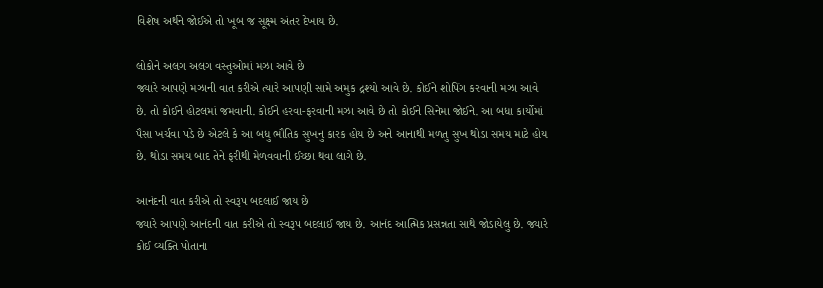વિશેષ અર્થને જોઈએ તો ખૂબ જ સૂક્ષ્મ અંતર દેખાય છે.

લોકોને અલગ અલગ વસ્તુઓમાં મઝા આવે છે
જ્યારે આપણે મઝાની વાત કરીએ ત્યારે આપણી સામે અમુક દ્રશ્યો આવે છે. કોઈને શોપિંગ કરવાની મઝા આવે છે. તો કોઈને હોટલમાં જમવાની. કોઈને હરવા-ફરવાની મઝા આવે છે તો કોઈને સિનેમા જોઈને. આ બધા કાર્યોમાં પૈસા ખર્ચવા પડે છે એટલે કે આ બધુ ભૌતિક સુખનુ કારક હોય છે અને આનાથી મળતુ સુખ થોડા સમય માટે હોય છે. થોડા સમય બાદ તેને ફરીથી મેળવવાની ઈચ્છા થવા લાગે છે.

આનંદની વાત કરીએ તો સ્વરૂપ બદલાઈ જાય છે
જ્યારે આપણે આનંદની વાત કરીએ તો સ્વરૂપ બદલાઈ જાય છે. આનંદ આત્મિક પ્રસન્નતા સાથે જોડાયેલુ છે. જ્યારે કોઈ વ્યક્તિ પોતાના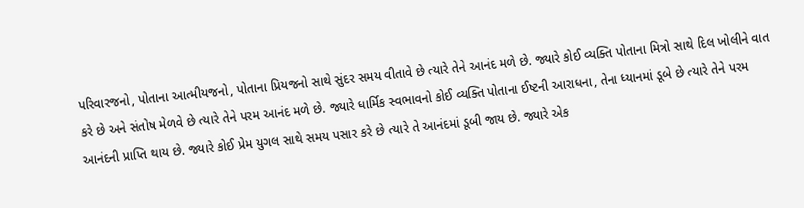પરિવારજનો, પોતાના આત્મીયજનો, પોતાના પ્રિયજનો સાથે સુંદર સમય વીતાવે છે ત્યારે તેને આનંદ મળે છે. જ્યારે કોઈ વ્યક્તિ પોતાના મિત્રો સાથે દિલ ખોલીને વાત કરે છે અને સંતોષ મેળવે છે ત્યારે તેને પરમ આનંદ મળે છે. જ્યારે ધાર્મિક સ્વભાવનો કોઈ વ્યક્તિ પોતાના ઈષ્ટની આરાધના, તેના ધ્યાનમાં ડૂબે છે ત્યારે તેને પરમ આનંદની પ્રાપ્તિ થાય છે. જ્યારે કોઈ પ્રેમ યુગલ સાથે સમય પસાર કરે છે ત્યારે તે આનંદમાં ડૂબી જાય છે. જ્યારે એક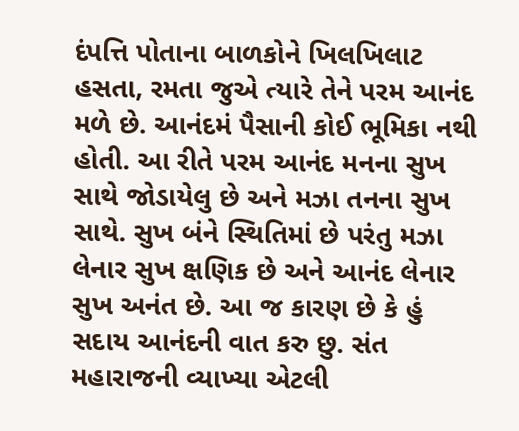દંપત્તિ પોતાના બાળકોને ખિલખિલાટ હસતા, રમતા જુએ ત્યારે તેને પરમ આનંદ મળે છે. આનંદમં પૈસાની કોઈ ભૂમિકા નથી હોતી. આ રીતે પરમ આનંદ મનના સુખ સાથે જોડાયેલુ છે અને મઝા તનના સુખ સાથે. સુખ બંને સ્થિતિમાં છે પરંતુ મઝા લેનાર સુખ ક્ષણિક છે અને આનંદ લેનાર સુખ અનંત છે. આ જ કારણ છે કે હું સદાય આનંદની વાત કરુ છુ. સંત મહારાજની વ્યાખ્યા એટલી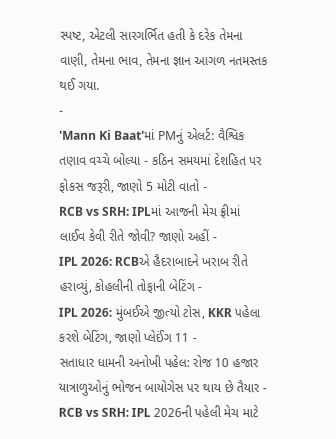સ્પષ્ટ, એટલી સારગર્ભિત હતી કે દરેક તેમના વાણી, તેમના ભાવ, તેમના જ્ઞાન આગળ નતમસ્તક થઈ ગયા.
-
'Mann Ki Baat'માં PMનું એલર્ટ: વૈશ્વિક તણાવ વચ્ચે બોલ્યા - કઠિન સમયમાં દેશહિત પર ફોકસ જરૂરી, જાણો 5 મોટી વાતો -
RCB vs SRH: IPLમાં આજની મેચ ફ્રીમાં લાઈવ કેવી રીતે જોવી? જાણો અહીં -
IPL 2026: RCBએ હૈદરાબાદને ખરાબ રીતે હરાવ્યું, કોહલીની તોફાની બેટિંગ -
IPL 2026: મુંબઈએ જીત્યો ટોસ, KKR પહેલા કરશે બેટિંગ, જાણો પ્લેઈંગ 11 -
સતાધાર ધામની અનોખી પહેલ: રોજ 10 હજાર યાત્રાળુઓનું ભોજન બાયોગેસ પર થાય છે તૈયાર -
RCB vs SRH: IPL 2026ની પહેલી મેચ માટે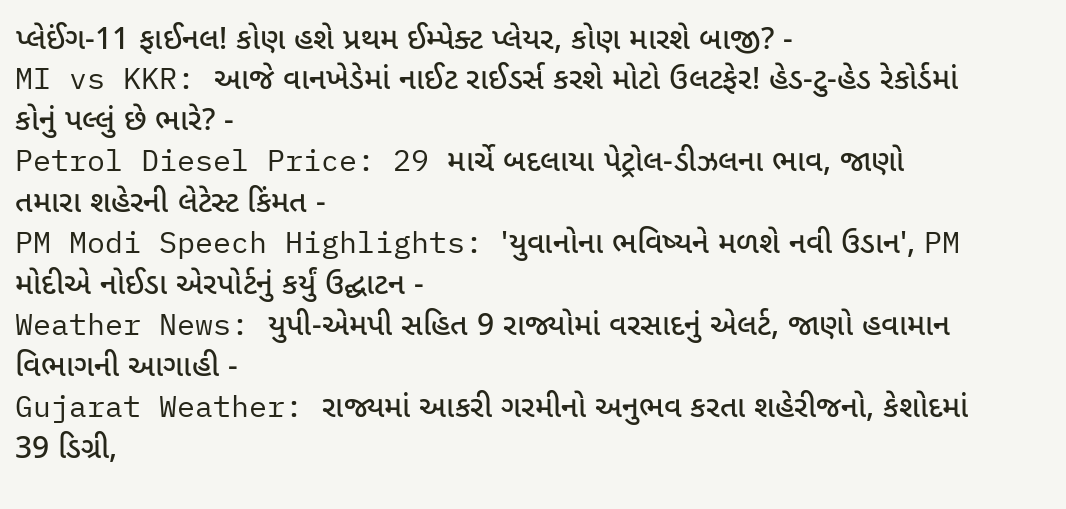પ્લેઈંગ-11 ફાઈનલ! કોણ હશે પ્રથમ ઈમ્પેક્ટ પ્લેયર, કોણ મારશે બાજી? -
MI vs KKR: આજે વાનખેડેમાં નાઈટ રાઈડર્સ કરશે મોટો ઉલટફેર! હેડ-ટુ-હેડ રેકોર્ડમાં કોનું પલ્લું છે ભારે? -
Petrol Diesel Price: 29 માર્ચે બદલાયા પેટ્રોલ-ડીઝલના ભાવ, જાણો તમારા શહેરની લેટેસ્ટ કિંમત -
PM Modi Speech Highlights: 'યુવાનોના ભવિષ્યને મળશે નવી ઉડાન', PM મોદીએ નોઈડા એરપોર્ટનું કર્યું ઉદ્ઘાટન -
Weather News: યુપી-એમપી સહિત 9 રાજ્યોમાં વરસાદનું એલર્ટ, જાણો હવામાન વિભાગની આગાહી -
Gujarat Weather: રાજ્યમાં આકરી ગરમીનો અનુભવ કરતા શહેરીજનો, કેશોદમાં 39 ડિગ્રી,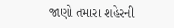જાણો તમારા શહેરની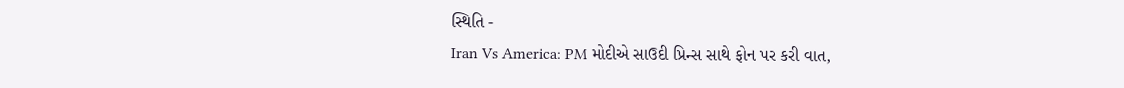સ્થિતિ -
Iran Vs America: PM મોદીએ સાઉદી પ્રિન્સ સાથે ફોન પર કરી વાત,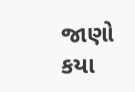જાણો કયા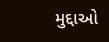મુદ્દાઓ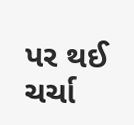પર થઈ ચર્ચા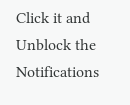Click it and Unblock the Notifications